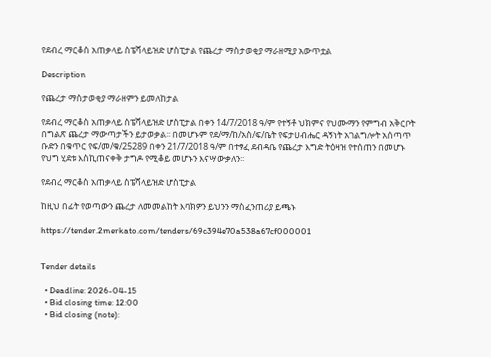የደብረ ማርቆስ አጠቃላይ ስፔሻላይዝድ ሆስፒታል የጨረታ ማስታወቂያ ማራዘሚያ አውጥቷል

Description

የጨረታ ማስታወቂያ ማራዘምን ይመለከታል

የደብረ ማርቆስ አጠቃላይ ስፔሻላይዝድ ሆስፒታል በቀን 14/7/2018 ዓ/ም የተኝቶ ህክምና የህሙማን የምግብ አቅርቦት በግልጽ ጨረታ ማውጣታችን ይታወቃል፡፡ በመሆኑም የደ/ማ/ከ/አስ/ፍ/ቤት የፍታሀብሔር ዳኝነት አገልግሎት አሰጣጥ ቡድን በቁጥር የፍ/መ/ቁ/25289 በቀን 21/7/2018 ዓ/ም በተፃፈ ደብዳቤ የጨረታ እግድ ትዕዛዝ የተሰጠን በመሆኑ የህግ ሂደቱ እስኪጠናቀቅ ታግዶ የሚቆይ መሆኑን እናሣውቃለን፡፡

የደብረ ማርቆስ አጠቃላይ ስፔሻላይዝድ ሆስፒታል

ከዚህ በፊት የወጣውን ጨረታ ለመመልከት እባክዎን ይህንን ማስፈንጠሪያ ይጫኑ

https://tender.2merkato.com/tenders/69c394e70a538a67cf000001


Tender details

  • Deadline: 2026-04-15
  • Bid closing time: 12:00
  • Bid closing (note):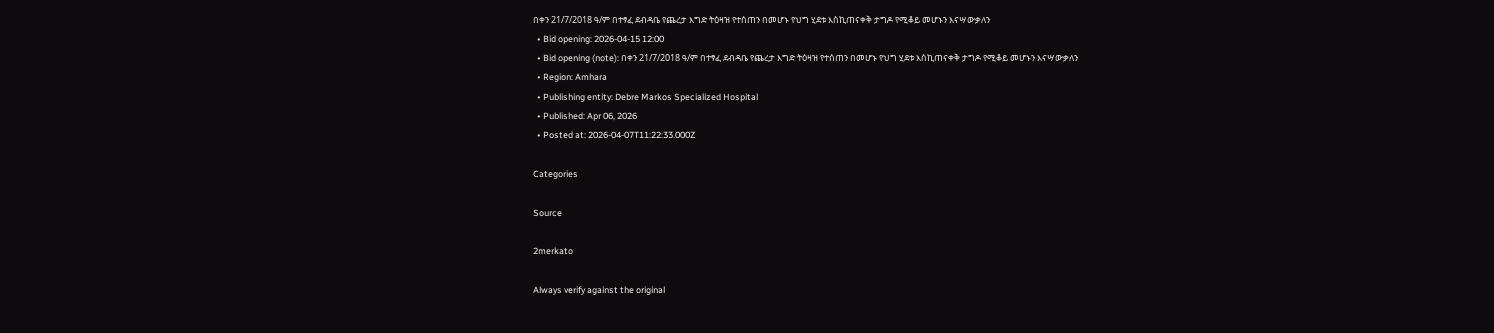በቀን 21/7/2018 ዓ/ም በተፃፈ ደብዳቤ የጨረታ እግድ ትዕዛዝ የተሰጠን በመሆኑ የህግ ሂደቱ እስኪጠናቀቅ ታግዶ የሚቆይ መሆኑን እናሣውቃለን
  • Bid opening: 2026-04-15 12:00
  • Bid opening (note): በቀን 21/7/2018 ዓ/ም በተፃፈ ደብዳቤ የጨረታ እግድ ትዕዛዝ የተሰጠን በመሆኑ የህግ ሂደቱ እስኪጠናቀቅ ታግዶ የሚቆይ መሆኑን እናሣውቃለን
  • Region: Amhara
  • Publishing entity: Debre Markos Specialized Hospital
  • Published: Apr 06, 2026
  • Posted at: 2026-04-07T11:22:33.000Z

Categories

Source

2merkato

Always verify against the original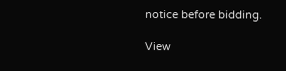notice before bidding.

View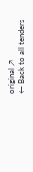original ↗
← Back to all tenders